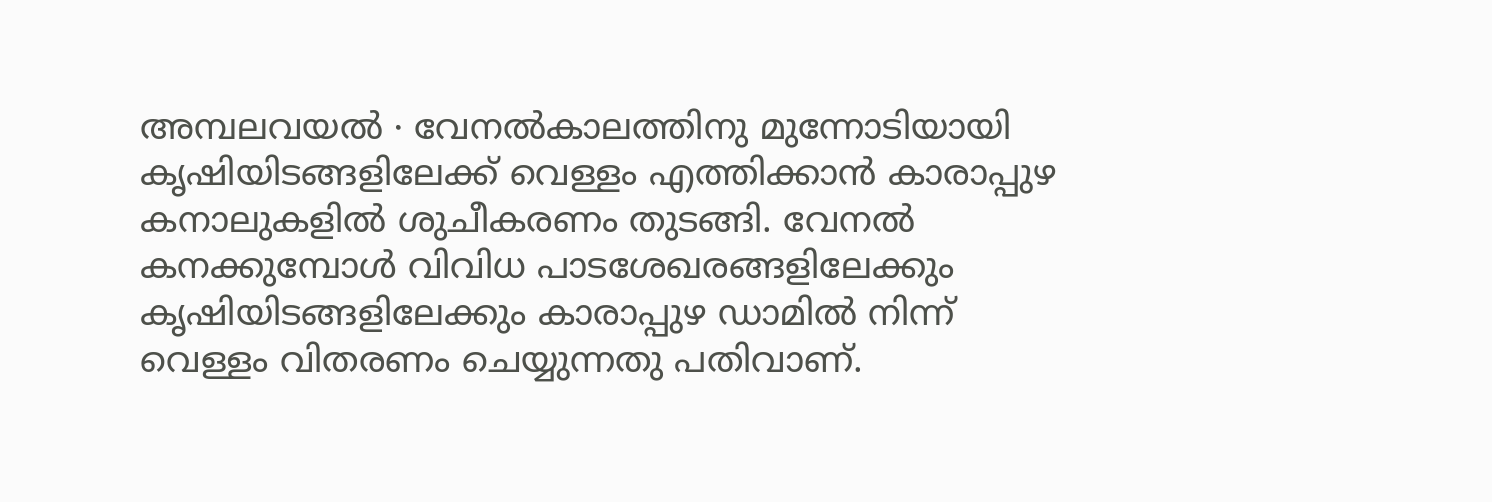അമ്പലവയൽ ∙ വേനൽകാലത്തിനു മുന്നോടിയായി കൃഷിയിടങ്ങളിലേക്ക് വെള്ളം എത്തിക്കാൻ കാരാപ്പുഴ കനാലുകളിൽ ശുചീകരണം തുടങ്ങി. വേനൽ കനക്കുമ്പോൾ വിവിധ പാടശേഖരങ്ങളിലേക്കും കൃഷിയിടങ്ങളിലേക്കും കാരാപ്പുഴ ഡാമിൽ നിന്ന് വെള്ളം വിതരണം ചെയ്യുന്നതു പതിവാണ്.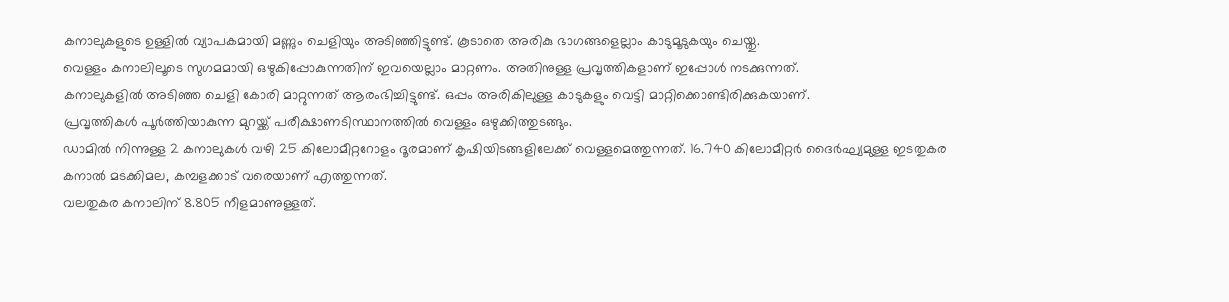കനാലുകളുടെ ഉള്ളിൽ വ്യാപകമായി മണ്ണും ചെളിയും അടിഞ്ഞിട്ടുണ്ട്. കൂടാതെ അരികു ഭാഗങ്ങളെല്ലാം കാടുമൂടുകയും ചെയ്തു.
വെള്ളം കനാലിലൂടെ സുഗമമായി ഒഴുകിപ്പോകുന്നതിന് ഇവയെല്ലാം മാറ്റണം. അതിനുള്ള പ്രവൃത്തികളാണ് ഇപ്പോൾ നടക്കുന്നത്.
കനാലുകളിൽ അടിഞ്ഞ ചെളി കോരി മാറ്റുന്നത് ആരംഭിച്ചിട്ടുണ്ട്. ഒപ്പം അരികിലുള്ള കാടുകളും വെട്ടി മാറ്റിക്കൊണ്ടിരിക്കുകയാണ്.
പ്രവൃത്തികൾ പൂർത്തിയാകുന്ന മുറയ്ക്ക് പരീക്ഷാണടിസ്ഥാനത്തിൽ വെള്ളം ഒഴുക്കിത്തുടങ്ങും.
ഡാമിൽ നിന്നുള്ള 2 കനാലുകൾ വഴി 25 കിലോമീറ്ററോളം ദൂരമാണ് കൃഷിയിടങ്ങളിലേക്ക് വെള്ളമെത്തുന്നത്. 16.740 കിലോമീറ്റർ ദൈർഘ്യമുള്ള ഇടതുകര കനാൽ മടക്കിമല, കമ്പളക്കാട് വരെയാണ് എത്തുന്നത്.
വലതുകര കനാലിന് 8.805 നീളമാണുള്ളത്.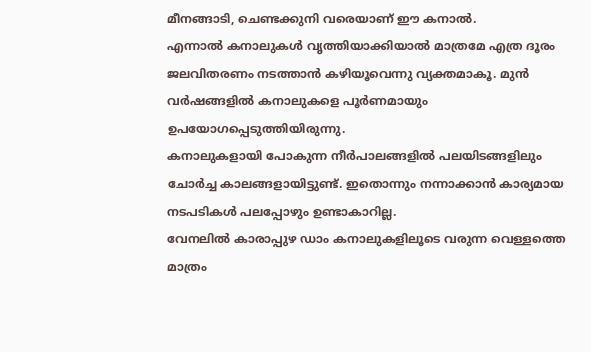മീനങ്ങാടി, ചെണ്ടക്കുനി വരെയാണ് ഈ കനാൽ.
എന്നാൽ കനാലുകൾ വൃത്തിയാക്കിയാൽ മാത്രമേ എത്ര ദൂരം ജലവിതരണം നടത്താൻ കഴിയൂവെന്നു വ്യക്തമാകൂ. മുൻ വർഷങ്ങളിൽ കനാലുകളെ പൂർണമായും ഉപയോഗപ്പെടുത്തിയിരുന്നു.
കനാലുകളായി പോകുന്ന നീർപാലങ്ങളിൽ പലയിടങ്ങളിലും ചോർച്ച കാലങ്ങളായിട്ടുണ്ട്. ഇതൊന്നും നന്നാക്കാൻ കാര്യമായ നടപടികൾ പലപ്പോഴും ഉണ്ടാകാറില്ല.
വേനലിൽ കാരാപ്പുഴ ഡാം കനാലുകളിലൂടെ വരുന്ന വെള്ളത്തെ മാത്രം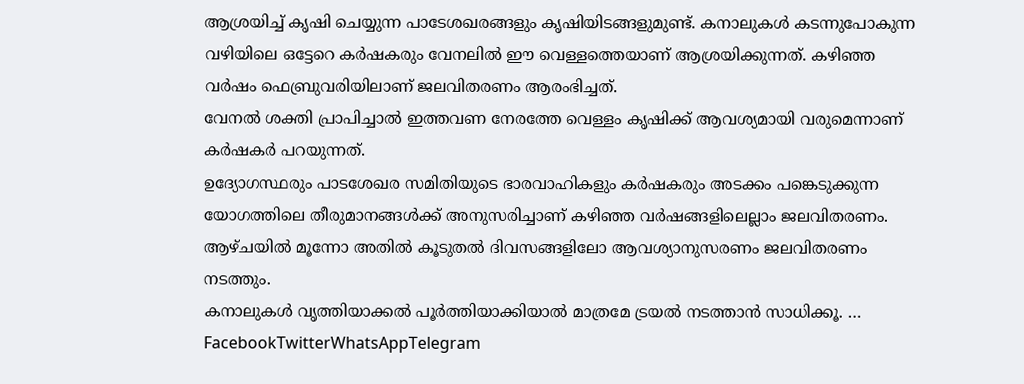ആശ്രയിച്ച് കൃഷി ചെയ്യുന്ന പാടേശഖരങ്ങളും കൃഷിയിടങ്ങളുമുണ്ട്. കനാലുകൾ കടന്നുപോകുന്ന വഴിയിലെ ഒട്ടേറെ കർഷകരും വേനലിൽ ഈ വെള്ളത്തെയാണ് ആശ്രയിക്കുന്നത്. കഴിഞ്ഞ വർഷം ഫെബ്രുവരിയിലാണ് ജലവിതരണം ആരംഭിച്ചത്.
വേനൽ ശക്തി പ്രാപിച്ചാൽ ഇത്തവണ നേരത്തേ വെള്ളം കൃഷിക്ക് ആവശ്യമായി വരുമെന്നാണ് കർഷകർ പറയുന്നത്.
ഉദ്യോഗസ്ഥരും പാടശേഖര സമിതിയുടെ ഭാരവാഹികളും കർഷകരും അടക്കം പങ്കെടുക്കുന്ന യോഗത്തിലെ തീരുമാനങ്ങൾക്ക് അനുസരിച്ചാണ് കഴിഞ്ഞ വർഷങ്ങളിലെല്ലാം ജലവിതരണം. ആഴ്ചയിൽ മൂന്നോ അതിൽ കൂടുതൽ ദിവസങ്ങളിലോ ആവശ്യാനുസരണം ജലവിതരണം നടത്തും.
കനാലുകൾ വൃത്തിയാക്കൽ പൂർത്തിയാക്കിയാൽ മാത്രമേ ട്രയൽ നടത്താൻ സാധിക്കൂ. … FacebookTwitterWhatsAppTelegram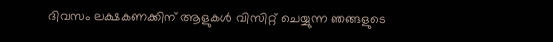ദിവസം ലക്ഷകണക്കിന് ആളുകൾ വിസിറ്റ് ചെയ്യുന്ന ഞങ്ങളുടെ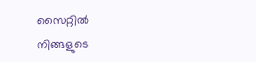സൈറ്റിൽ നിങ്ങളുടെ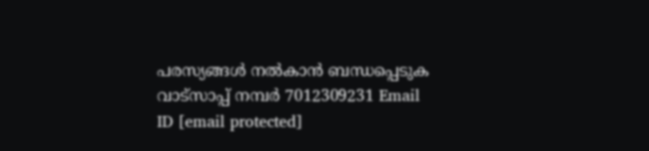പരസ്യങ്ങൾ നൽകാൻ ബന്ധപ്പെടുക വാട്സാപ്പ് നമ്പർ 7012309231 Email ID [email protected]